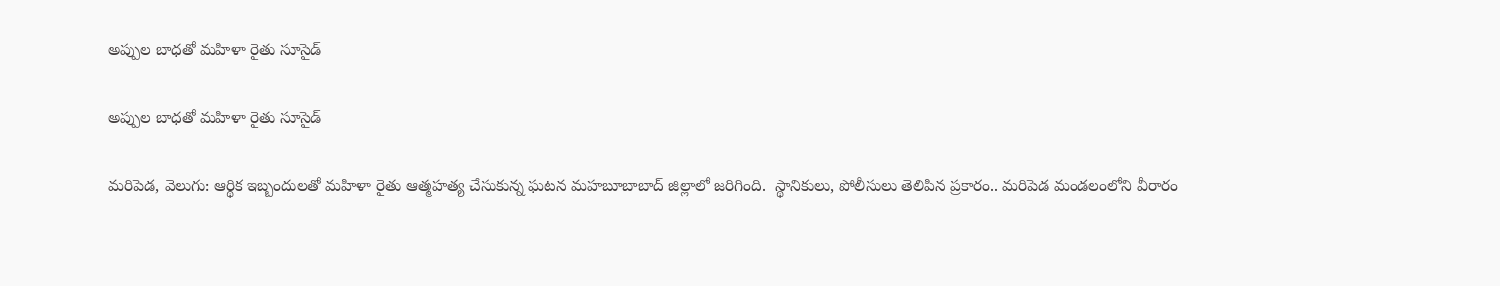అప్పుల బాధతో మహిళా రైతు సూసైడ్

అప్పుల బాధతో మహిళా రైతు సూసైడ్

మరిపెడ, వెలుగు: ఆర్థిక ఇబ్బందులతో మహిళా రైతు ఆత్మహత్య చేసుకున్న ఘటన మహబూబాబాద్ జిల్లాలో జరిగింది.  స్థానికులు, పోలీసులు తెలిపిన ప్రకారం.. మరిపెడ మండలంలోని వీరారం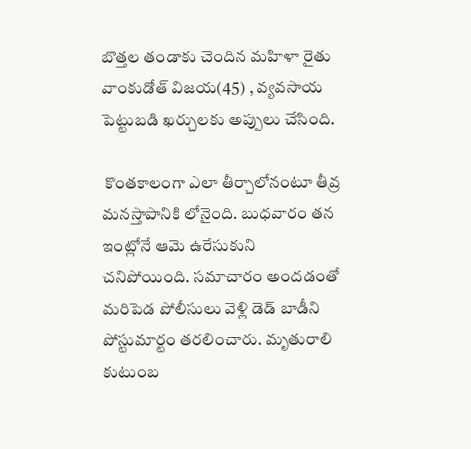బొత్తల తండాకు చెందిన మహిళా రైతు వాంకుడోత్ విజయ(45) , వ్యవసాయ పెట్టుబడి ఖర్చులకు అప్పులు చేసింది.

 కొంతకాలంగా ఎలా తీర్చాలోనంటూ తీవ్ర మనస్తాపానికి లోనైంది. బుధవారం తన ఇంట్లోనే ఆమె ఉరేసుకుని చనిపోయింది. సమాచారం అందడంతో మరిపెడ పోలీసులు వెళ్లి డెడ్ బాడీని పోస్టుమార్టం తరలించారు. మృతురాలి కుటుంబ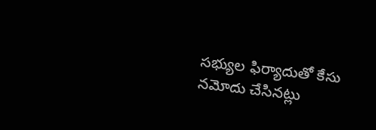సభ్యుల ఫిర్యాదుతో కేసు నమోదు చేసినట్లు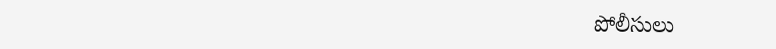పోలీసులు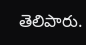తెలిపారు.